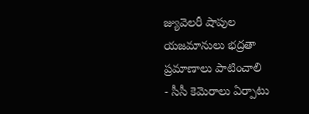జ్యువెలరీ షాపుల యజమానులు భద్రతా ప్రమాణాలు పాటించాలి
- సీసీ కెమెరాలు ఏర్పాటు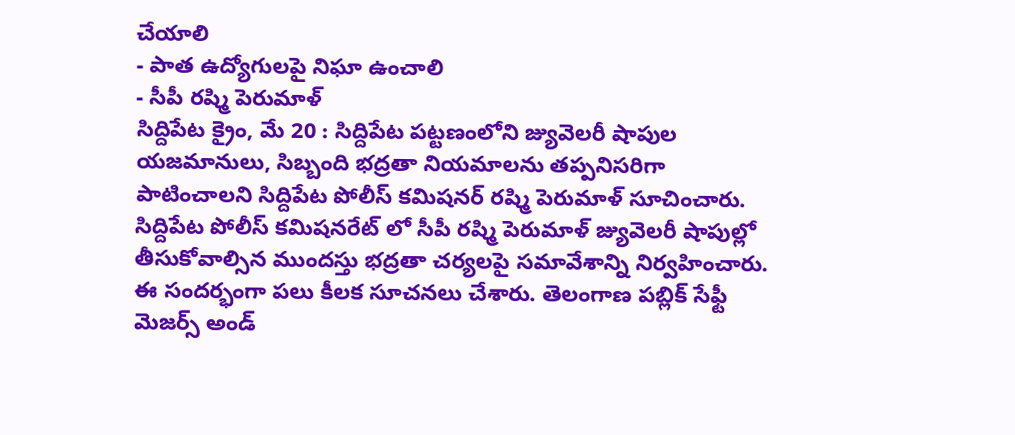చేయాలి
- పాత ఉద్యోగులపై నిఘా ఉంచాలి
- సీపీ రష్మి పెరుమాళ్
సిద్దిపేట క్రైం, మే 20 : సిద్దిపేట పట్టణంలోని జ్యువెలరీ షాపుల యజమానులు, సిబ్బంది భద్రతా నియమాలను తప్పనిసరిగా పాటించాలని సిద్దిపేట పోలీస్ కమిషనర్ రష్మి పెరుమాళ్ సూచించారు. సిద్దిపేట పోలీస్ కమిషనరేట్ లో సీపీ రష్మి పెరుమాళ్ జ్యువెలరీ షాపుల్లో తీసుకోవాల్సిన ముందస్తు భద్రతా చర్యలపై సమావేశాన్ని నిర్వహించారు. ఈ సందర్భంగా పలు కీలక సూచనలు చేశారు. తెలంగాణ పబ్లిక్ సేఫ్టీ మెజర్స్ అండ్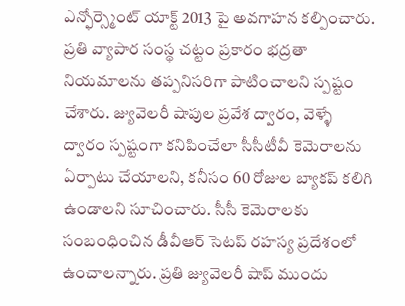ఎన్ఫోర్స్మెంట్ యాక్ట్ 2013 పై అవగాహన కల్పించారు.
ప్రతి వ్యాపార సంస్థ చట్టం ప్రకారం భద్రతా నియమాలను తప్పనిసరిగా పాటించాలని స్పష్టం చేశారు. జ్యువెలరీ షాపుల ప్రవేశ ద్వారం, వెళ్ళే ద్వారం స్పష్టంగా కనిపించేలా సీసీటీవీ కెమెరాలను ఏర్పాటు చేయాలని, కనీసం 60 రోజుల బ్యాకప్ కలిగి ఉండాలని సూచించారు. సీసీ కెమెరాలకు సంబంధించిన డీవీఆర్ సెటప్ రహస్య ప్రదేశంలో ఉంచాలన్నారు. ప్రతి జ్యువెలరీ షాప్ ముందు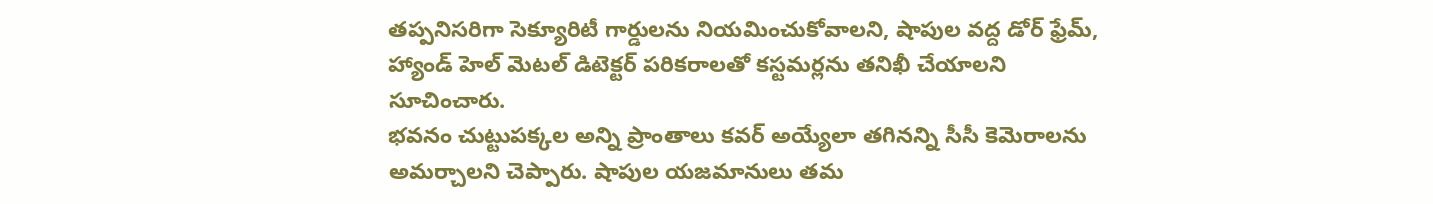తప్పనిసరిగా సెక్యూరిటీ గార్డులను నియమించుకోవాలని, షాపుల వద్ద డోర్ ఫ్రేమ్, హ్యాండ్ హెల్ మెటల్ డిటెక్టర్ పరికరాలతో కస్టమర్లను తనిఖీ చేయాలని సూచించారు.
భవనం చుట్టుపక్కల అన్ని ప్రాంతాలు కవర్ అయ్యేలా తగినన్ని సీసీ కెమెరాలను అమర్చాలని చెప్పారు. షాపుల యజమానులు తమ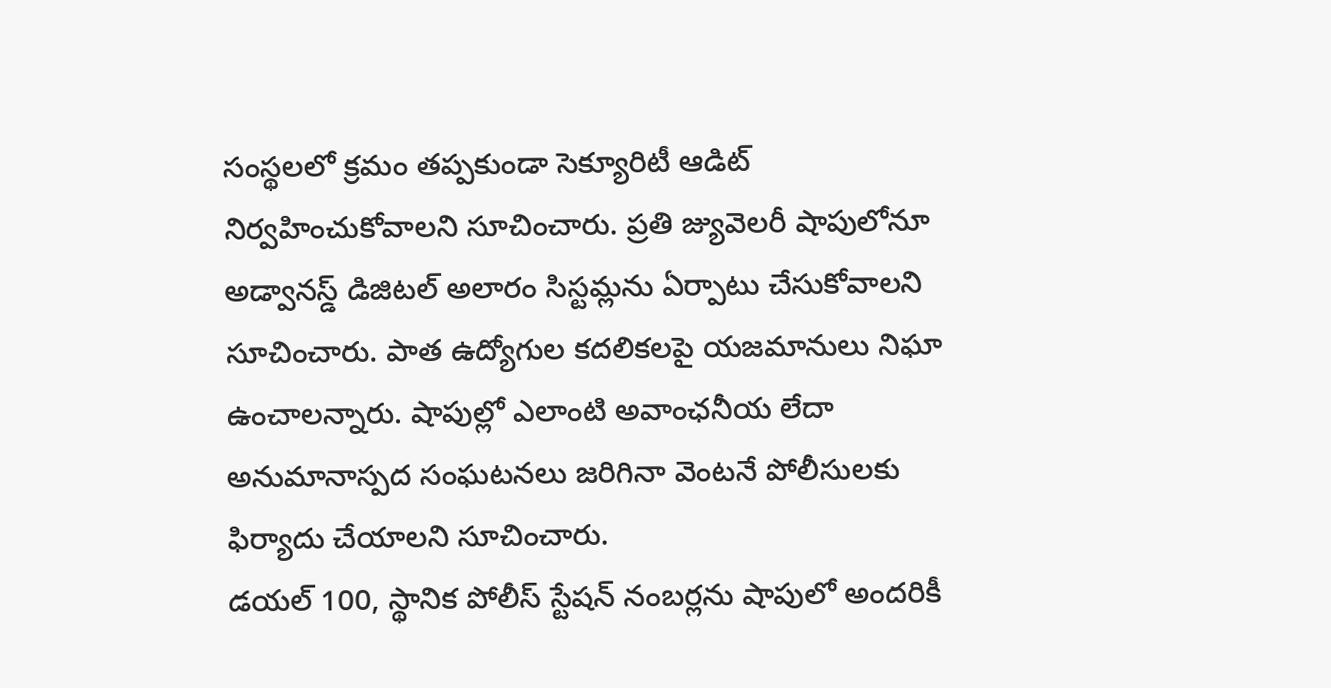సంస్థలలో క్రమం తప్పకుండా సెక్యూరిటీ ఆడిట్ నిర్వహించుకోవాలని సూచించారు. ప్రతి జ్యువెలరీ షాపులోనూ అడ్వానస్డ్ డిజిటల్ అలారం సిస్టమ్లను ఏర్పాటు చేసుకోవాలని సూచించారు. పాత ఉద్యోగుల కదలికలపై యజమానులు నిఘా ఉంచాలన్నారు. షాపుల్లో ఎలాంటి అవాంఛనీయ లేదా అనుమానాస్పద సంఘటనలు జరిగినా వెంటనే పోలీసులకు ఫిర్యాదు చేయాలని సూచించారు.
డయల్ 100, స్థానిక పోలీస్ స్టేషన్ నంబర్లను షాపులో అందరికీ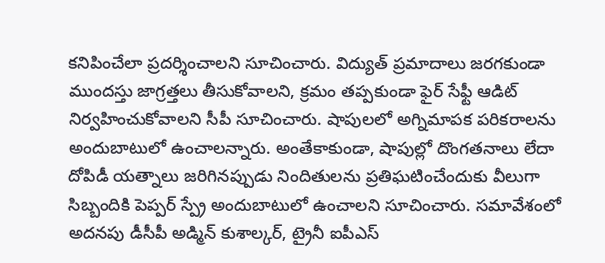కనిపించేలా ప్రదర్శించాలని సూచించారు. విద్యుత్ ప్రమాదాలు జరగకుండా ముందస్తు జాగ్రత్తలు తీసుకోవాలని, క్రమం తప్పకుండా ఫైర్ సేఫ్టీ ఆడిట్ నిర్వహించుకోవాలని సీపీ సూచించారు. షాపులలో అగ్నిమాపక పరికరాలను అందుబాటులో ఉంచాలన్నారు. అంతేకాకుండా, షాపుల్లో దొంగతనాలు లేదా దోపిడీ యత్నాలు జరిగినప్పుడు నిందితులను ప్రతిఘటించేందుకు వీలుగా సిబ్బందికి పెప్పర్ స్ప్రే అందుబాటులో ఉంచాలని సూచించారు. సమావేశంలో అదనపు డీసీపీ అడ్మిన్ కుశాల్కర్, ట్రైనీ ఐపీఎస్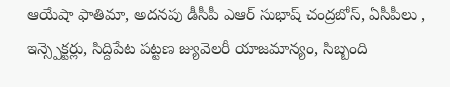ఆయేషా ఫాతిమా, అదనపు డీసీపీ ఎఆర్ సుభాష్ చంద్రబోస్, ఏసీపీలు , ఇన్స్పెక్టర్లు, సిద్దిపేట పట్టణ జ్యువెలరీ యాజమాన్యం, సిబ్బంది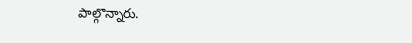పాల్గొన్నారు.